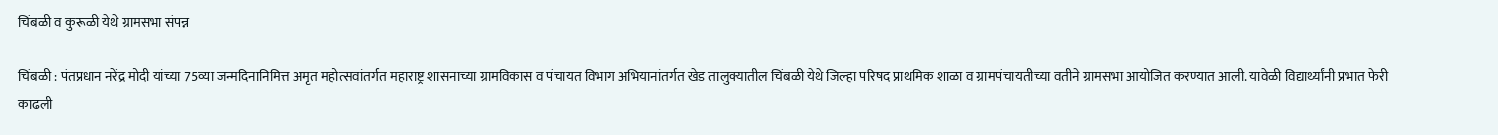चिंबळी व कुरूळी येथे ग्रामसभा संपन्न

चिंबळी : पंतप्रधान नरेंद्र मोदी यांच्या 75व्या जन्मदिनानिमित्त अमृत महोत्सवांतर्गत महाराष्ट्र शासनाच्या ग्रामविकास व पंचायत विभाग अभियानांतर्गत खेड तालुक्यातील चिंबळी येथे जिल्हा परिषद प्राथमिक शाळा व ग्रामपंचायतीच्या वतीने ग्रामसभा आयोजित करण्यात आली. यावेळी विद्यार्थ्यांनी प्रभात फेरी काढली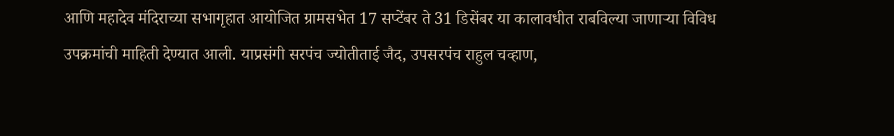आणि महादेव मंदिराच्या सभागृहात आयोजित ग्रामसभेत 17 सप्टेंबर ते 31 डिसेंबर या कालावधीत राबविल्या जाणाऱ्या विविध उपक्रमांची माहिती देण्यात आली. याप्रसंगी सरपंच ज्योतीताई जैद, उपसरपंच राहुल चव्हाण,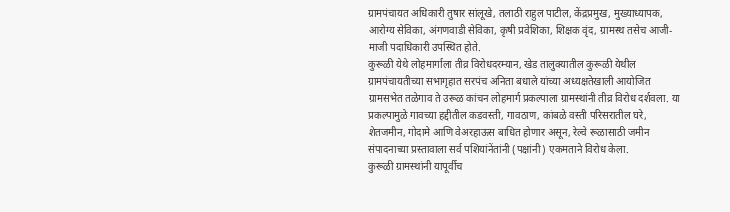ग्रामपंचायत अधिकारी तुषार सांलूखे, तलाठी राहुल पाटील, केंद्रप्रमुख, मुख्याध्यापक, आरोग्य सेविका, अंगणवाडी सेविका, कृषी प्रवेशिका, शिक्षक वृंद, ग्रामस्थ तसेच आजी-माजी पदाधिकारी उपस्थित होते.
कुरूळी येथे लोहमार्गाला तीव्र विरोधदरम्यान, खेड तालुक्यातील कुरूळी येथील ग्रामपंचायतीच्या सभागृहात सरपंच अनिता बधाले यांच्या अध्यक्षतेखाली आयोजित ग्रामसभेत तळेगाव ते उरूळ कांचन लोहमार्ग प्रकल्पाला ग्रामस्थांनी तीव्र विरोध दर्शवला. या प्रकल्पामुळे गावच्या हद्दीतील कडवस्ती, गावठाण, कांबळे वस्ती परिसरातील घरे, शेतजमीन, गोदामे आणि वेअरहाऊस बाधित होणार असून, रेल्वे रूळासाठी जमीन संपादनाच्या प्रस्तावाला सर्व पशियांनेंतांनी (पक्षांनी) एकमताने विरोध केला.
कुरूळी ग्रामस्थांनी यापूर्वीच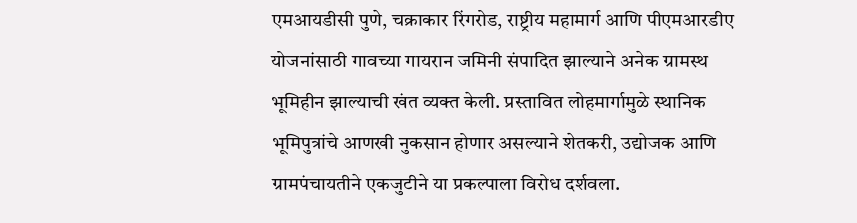एमआयडीसी पुणे, चक्राकार रिंगरोड, राष्ट्रीय महामार्ग आणि पीएमआरडीए योजनांसाठी गावच्या गायरान जमिनी संपादित झाल्याने अनेक ग्रामस्थ भूमिहीन झाल्याची खंत व्यक्त केली. प्रस्तावित लोहमार्गामुळे स्थानिक भूमिपुत्रांचे आणखी नुकसान होणार असल्याने शेतकरी, उद्योजक आणि ग्रामपंचायतीने एकजुटीने या प्रकल्पाला विरोध दर्शवला.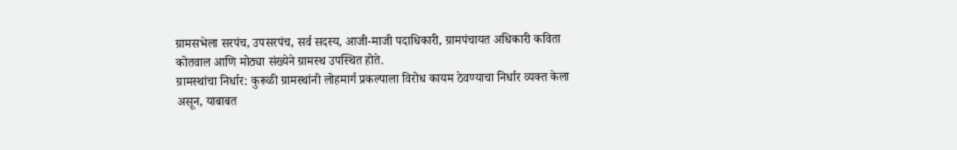ग्रामसभेला सरपंच, उपसरपंच, सर्व सदस्य, आजी-माजी पदाधिकारी, ग्रामपंचायत अधिकारी कविता कोतवाल आणि मोठ्या संख्येने ग्रामस्थ उपस्थित होते.
ग्रामस्थांचा निर्धार: कुरूळी ग्रामस्थांनी लोहमार्ग प्रकल्पाला विरोध कायम ठेवण्याचा निर्धार व्यक्त केला असून, याबाबत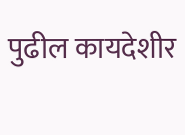पुढील कायदेशीर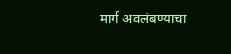मार्ग अवलंबण्याचा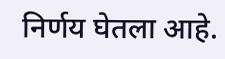निर्णय घेतला आहे.